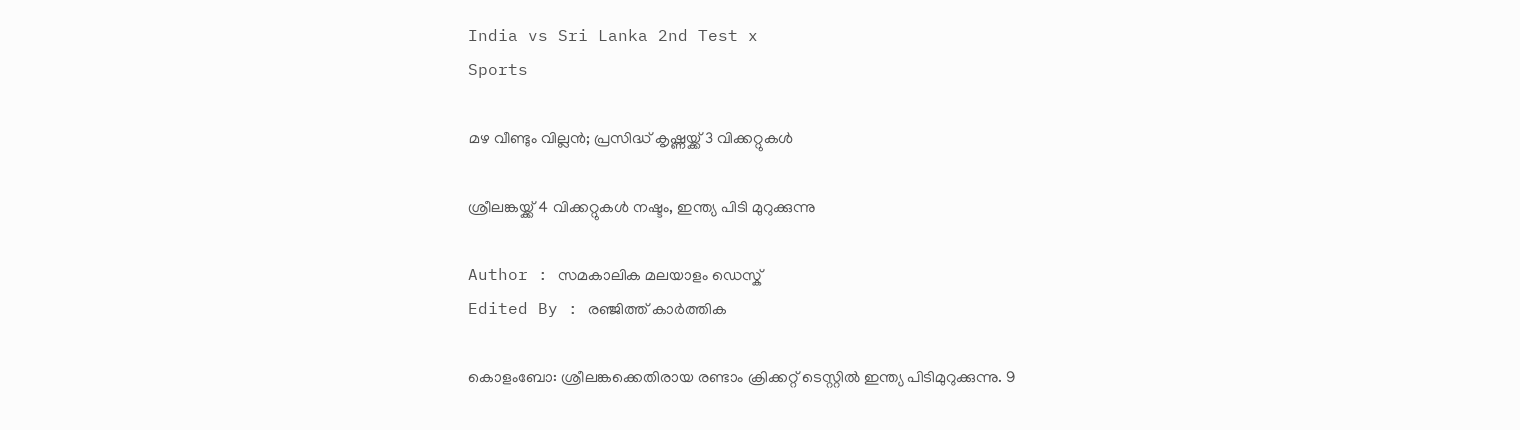India vs Sri Lanka 2nd Test x
Sports

മഴ വീണ്ടും വില്ലൻ; പ്രസിദ്ധ് കൃഷ്ണയ്ക്ക് 3 വിക്കറ്റുകള്‍

ശ്രീലങ്കയ്ക്ക് 4 വിക്കറ്റുകള്‍ നഷ്ടം, ഇന്ത്യ പിടി മുറുക്കുന്നു

Author : സമകാലിക മലയാളം ഡെസ്ക്
Edited By : രഞ്ജിത്ത് കാർത്തിക

കൊളംബോ: ശ്രീലങ്കക്കെതിരായ രണ്ടാം ക്രിക്കറ്റ് ടെസ്റ്റില്‍ ഇന്ത്യ പിടിമുറുക്കുന്നു. 9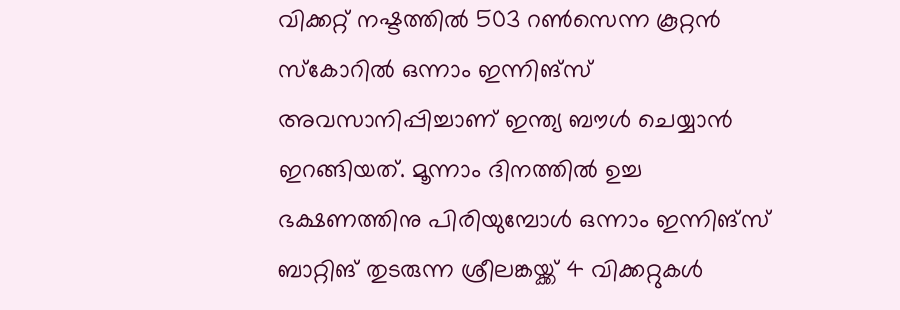വിക്കറ്റ് നഷ്ടത്തില്‍ 503 റണ്‍സെന്ന കൂറ്റന്‍ സ്‌കോറില്‍ ഒന്നാം ഇന്നിങ്‌സ് അവസാനിപ്പിച്ചാണ് ഇന്ത്യ ബൗള്‍ ചെയ്യാന്‍ ഇറങ്ങിയത്. മൂന്നാം ദിനത്തില്‍ ഉച്ച ഭക്ഷണത്തിനു പിരിയുമ്പോള്‍ ഒന്നാം ഇന്നിങ്‌സ് ബാറ്റിങ് തുടരുന്ന ശ്രീലങ്കയ്ക്ക് 4 വിക്കറ്റുകള്‍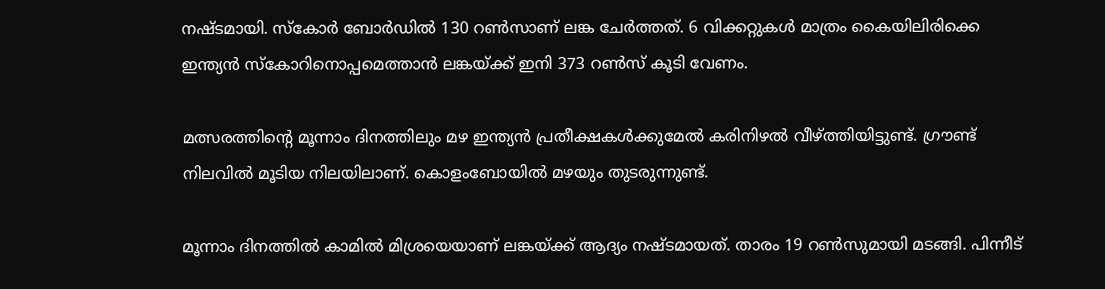നഷ്ടമായി. സ്‌കോര്‍ ബോര്‍ഡില്‍ 130 റണ്‍സാണ് ലങ്ക ചേര്‍ത്തത്. 6 വിക്കറ്റുകള്‍ മാത്രം കൈയിലിരിക്കെ ഇന്ത്യന്‍ സ്‌കോറിനൊപ്പമെത്താന്‍ ലങ്കയ്ക്ക് ഇനി 373 റണ്‍സ് കൂടി വേണം.

മത്സരത്തിന്റെ മൂന്നാം ദിനത്തിലും മഴ ഇന്ത്യൻ പ്രതീക്ഷകൾക്കുമേൽ കരിനിഴൽ വീഴ്ത്തിയിട്ടുണ്ട്. ഗ്രൗണ്ട് നിലവിൽ മൂടിയ നിലയിലാണ്. കൊളംബോയിൽ മഴയും തുടരുന്നുണ്ട്.

മൂന്നാം ദിനത്തില്‍ കാമില്‍ മിശ്രയെയാണ് ലങ്കയ്ക്ക് ആദ്യം നഷ്ടമായത്. താരം 19 റണ്‍സുമായി മടങ്ങി. പിന്നീട്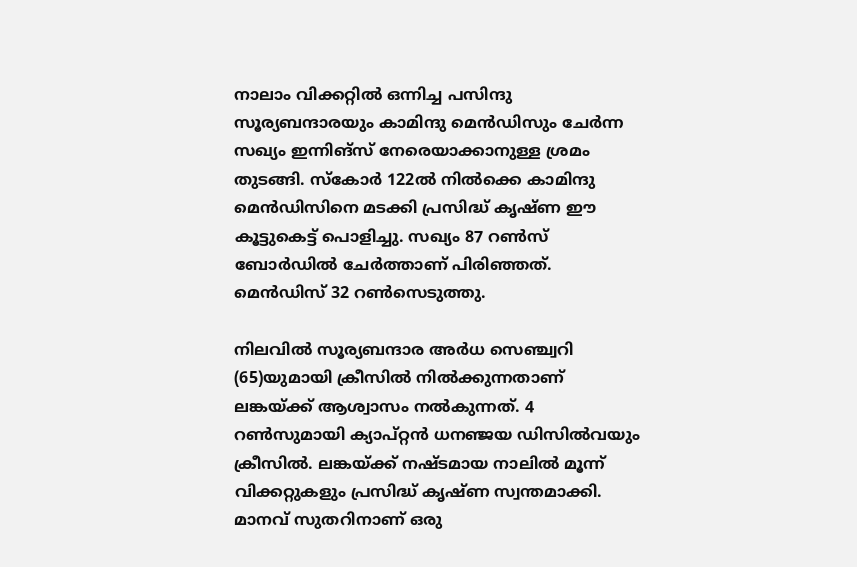നാലാം വിക്കറ്റില്‍ ഒന്നിച്ച പസിന്ദു സൂര്യബന്ദാരയും കാമിന്ദു മെന്‍ഡിസും ചേര്‍ന്ന സഖ്യം ഇന്നിങ്‌സ് നേരെയാക്കാനുള്ള ശ്രമം തുടങ്ങി. സ്‌കോര്‍ 122ല്‍ നില്‍ക്കെ കാമിന്ദു മെന്‍ഡിസിനെ മടക്കി പ്രസിദ്ധ് കൃഷ്ണ ഈ കൂട്ടുകെട്ട് പൊളിച്ചു. സഖ്യം 87 റണ്‍സ് ബോര്‍ഡില്‍ ചേര്‍ത്താണ് പിരിഞ്ഞത്. മെന്‍ഡിസ് 32 റണ്‍സെടുത്തു.

നിലവില്‍ സൂര്യബന്ദാര അര്‍ധ സെഞ്ച്വറി (65)യുമായി ക്രീസില്‍ നില്‍ക്കുന്നതാണ് ലങ്കയ്ക്ക് ആശ്വാസം നല്‍കുന്നത്. 4 റണ്‍സുമായി ക്യാപ്റ്റന്‍ ധനഞ്ജയ ഡിസില്‍വയും ക്രീസില്‍. ലങ്കയ്ക്ക് നഷ്ടമായ നാലില്‍ മൂന്ന് വിക്കറ്റുകളും പ്രസിദ്ധ് കൃഷ്ണ സ്വന്തമാക്കി. മാനവ് സുതറിനാണ് ഒരു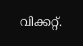വിക്കറ്റ്.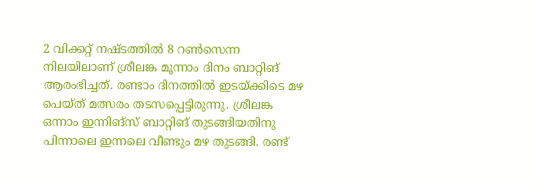2 വിക്കറ്റ് നഷ്ടത്തില്‍ 8 റണ്‍സെന്ന നിലയിലാണ് ശ്രീലങ്ക മൂന്നാം ദിനം ബാറ്റിങ് ആരംഭിച്ചത്. രണ്ടാം ദിനത്തില്‍ ഇടയ്ക്കിടെ മഴ പെയ്ത് മത്സരം തടസപ്പെട്ടിരുന്നു. ശ്രീലങ്ക ഒന്നാം ഇന്നിങ്‌സ് ബാറ്റിങ് തുടങ്ങിയതിനു പിന്നാലെ ഇന്നലെ വീണ്ടും മഴ തുടങ്ങി. രണ്ട്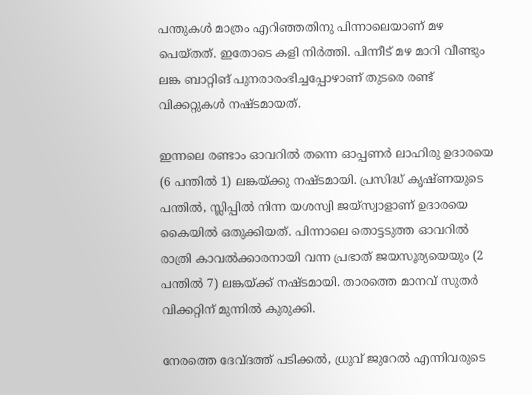പന്തുകള്‍ മാത്രം എറിഞ്ഞതിനു പിന്നാലെയാണ് മഴ പെയ്തത്. ഇതോടെ കളി നിര്‍ത്തി. പിന്നീട് മഴ മാറി വീണ്ടും ലങ്ക ബാറ്റിങ് പുനരാരംഭിച്ചപ്പോഴാണ് തുടരെ രണ്ട് വിക്കറ്റുകള്‍ നഷ്ടമായത്.

ഇന്നലെ രണ്ടാം ഓവറില്‍ തന്നെ ഓപ്പണര്‍ ലാഹിരു ഉദാരയെ (6 പന്തില്‍ 1) ലങ്കയ്ക്കു നഷ്ടമായി. പ്രസിദ്ധ് കൃഷ്ണയുടെ പന്തില്‍, സ്ലിപ്പില്‍ നിന്ന യശസ്വി ജയ്സ്വാളാണ് ഉദാരയെ കൈയില്‍ ഒതുക്കിയത്. പിന്നാലെ തൊട്ടടുത്ത ഓവറില്‍ രാത്രി കാവല്‍ക്കാരനായി വന്ന പ്രഭാത് ജയസൂര്യയെയും (2 പന്തില്‍ 7) ലങ്കയ്ക്ക് നഷ്ടമായി. താരത്തെ മാനവ് സുതര്‍ വിക്കറ്റിന് മുന്നില്‍ കുരുക്കി.

നേരത്തെ ദേവ്ദത്ത് പടിക്കല്‍, ധ്രുവ് ജുറേല്‍ എന്നിവരുടെ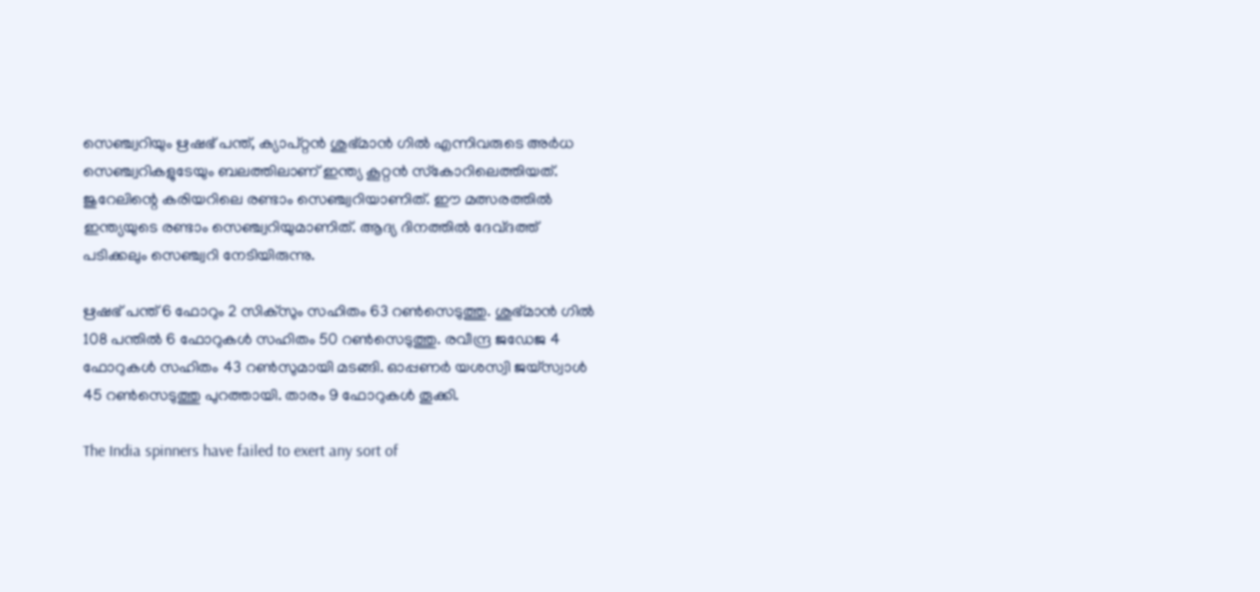സെഞ്ച്വറിയും ഋഷഭ് പന്ത്, ക്യാപ്റ്റന്‍ ശുഭ്മാന്‍ ഗില്‍ എന്നിവരുടെ അര്‍ധ സെഞ്ച്വറികളുടേയും ബലത്തിലാണ് ഇന്ത്യ കൂറ്റന്‍ സ്‌കോറിലെത്തിയത്. ജുറേലിന്റെ കരിയറിലെ രണ്ടാം സെഞ്ച്വറിയാണിത്. ഈ മത്സരത്തില്‍ ഇന്ത്യയുടെ രണ്ടാം സെഞ്ച്വറിയുമാണിത്. ആദ്യ ദിനത്തില്‍ ദേവ്ദത്ത് പടിക്കലും സെഞ്ച്വറി നേടിയിരുന്നു.

ഋഷഭ് പന്ത് 6 ഫോറും 2 സിക്സും സഹിതം 63 റണ്‍സെടുത്തു. ശുഭ്മാന്‍ ഗില്‍ 108 പന്തില്‍ 6 ഫോറുകള്‍ സഹിതം 50 റണ്‍സെടുത്തു. രവീന്ദ്ര ജഡേജ 4 ഫോറുകള്‍ സഹിതം 43 റണ്‍സുമായി മടങ്ങി. ഓപ്പണര്‍ യശസ്വി ജയ്‌സ്വാള്‍ 45 റണ്‍സെടുത്തു പുറത്തായി. താരം 9 ഫോറുകള്‍ തൂക്കി.

The India spinners have failed to exert any sort of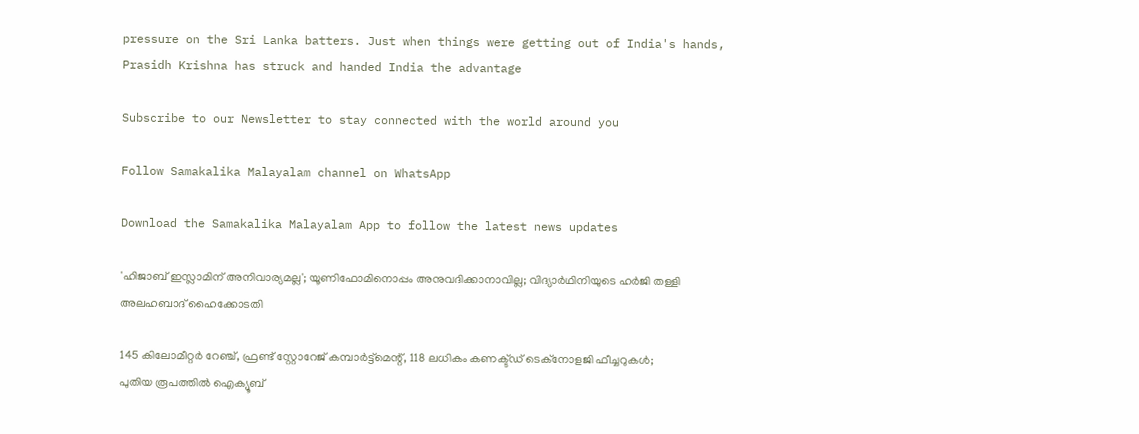pressure on the Sri Lanka batters. Just when things were getting out of India's hands, Prasidh Krishna has struck and handed India the advantage

Subscribe to our Newsletter to stay connected with the world around you

Follow Samakalika Malayalam channel on WhatsApp

Download the Samakalika Malayalam App to follow the latest news updates

'ഹിജാബ് ഇസ്ലാമിന് അനിവാര്യമല്ല'; യൂണിഫോമിനൊപ്പം അനുവദിക്കാനാവില്ല; വിദ്യാര്‍ഥിനിയുടെ ഹര്‍ജി തള്ളി അലഹബാദ് ഹൈക്കോടതി

145 കിലോമീറ്റര്‍ റേഞ്ച്, ഫ്രണ്ട് സ്റ്റോറേജ് കമ്പാര്‍ട്ട്‌മെന്റ്, 118 ലധികം കണക്ട്ഡ് ടെക്‌നോളജി ഫീച്ചറുകള്‍; പുതിയ രൂപത്തില്‍ ഐക്യൂബ്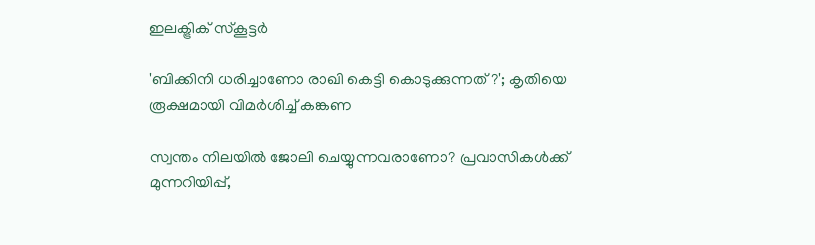ഇലക്ട്രിക് സ്‌കൂട്ടര്‍

'ബിക്കിനി ധരിച്ചാണോ രാഖി കെട്ടി കൊടുക്കുന്നത് ?'; കൃതിയെ രൂക്ഷമായി വിമർശിച്ച് കങ്കണ

സ്വന്തം നിലയില്‍ ജോലി ചെയ്യുന്നവരാണോ? പ്രവാസികള്‍ക്ക് മുന്നറിയിപ്പ്,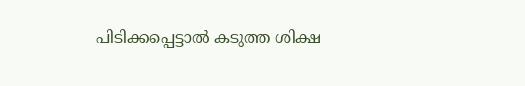പിടിക്കപ്പെട്ടാല്‍ കടുത്ത ശിക്ഷ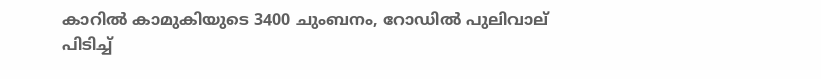കാറില്‍ കാമുകിയുടെ 3400 ചുംബനം, റോഡില്‍ പുലിവാല് പിടിച്ച്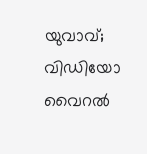യുവാവ്; വിഡിയോ വൈറല്‍